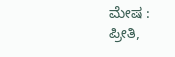ಮೇಷ : ಪ್ರೀತಿ,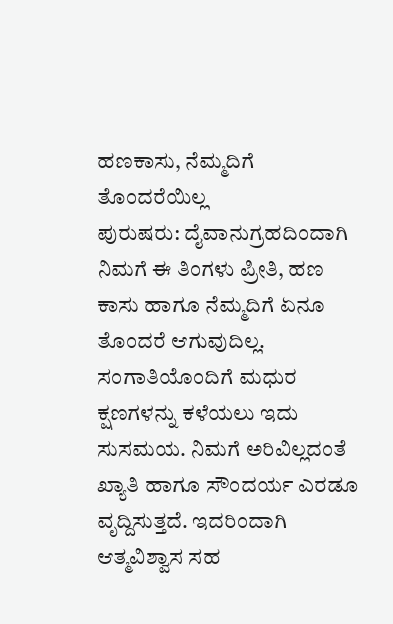ಹಣಕಾಸು, ನೆಮ್ಮದಿಗೆ ತೊಂದರೆಯಿಲ್ಲ
ಪುರುಷರು: ದೈವಾನುಗ್ರಹದಿಂದಾಗಿ ನಿಮಗೆ ಈ ತಿಂಗಳು ಪ್ರೀತಿ, ಹಣ ಕಾಸು ಹಾಗೂ ನೆಮ್ಮದಿಗೆ ಏನೂ ತೊಂದರೆ ಆಗುವುದಿಲ್ಲ. ಸಂಗಾತಿಯೊಂದಿಗೆ ಮಧುರ ಕ್ಷಣಗಳನ್ನು ಕಳೆಯಲು ಇದು ಸುಸಮಯ. ನಿಮಗೆ ಅರಿವಿಲ್ಲದಂತೆ ಖ್ಯಾತಿ ಹಾಗೂ ಸೌಂದರ್ಯ ಎರಡೂ ವೃದ್ದಿಸುತ್ತದೆ. ಇದರಿಂದಾಗಿ ಆತ್ಮವಿಶ್ವಾಸ ಸಹ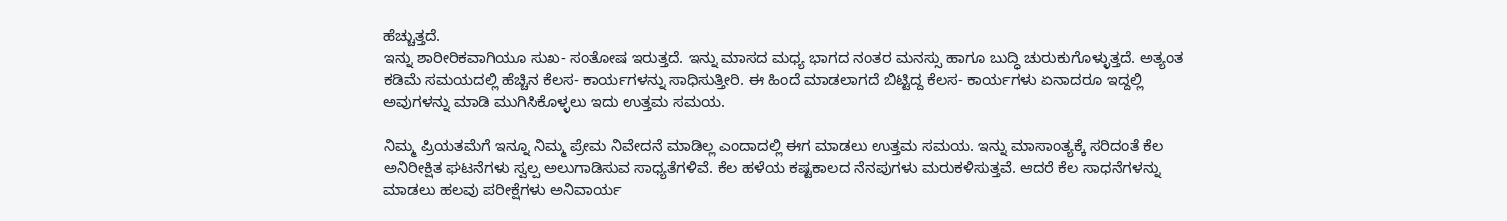ಹೆಚ್ಚುತ್ತದೆ.
ಇನ್ನು ಶಾರೀರಿಕವಾಗಿಯೂ ಸುಖ- ಸಂತೋಷ ಇರುತ್ತದೆ. ಇನ್ನು ಮಾಸದ ಮಧ್ಯ ಭಾಗದ ನಂತರ ಮನಸ್ಸು ಹಾಗೂ ಬುದ್ಧಿ ಚುರುಕುಗೊಳ್ಳುತ್ತದೆ. ಅತ್ಯಂತ ಕಡಿಮೆ ಸಮಯದಲ್ಲಿ ಹೆಚ್ಚಿನ ಕೆಲಸ- ಕಾರ್ಯಗಳನ್ನು ಸಾಧಿಸುತ್ತೀರಿ. ಈ ಹಿಂದೆ ಮಾಡಲಾಗದೆ ಬಿಟ್ಟಿದ್ದ ಕೆಲಸ- ಕಾರ್ಯಗಳು ಏನಾದರೂ ಇದ್ದಲ್ಲಿ ಅವುಗಳನ್ನು ಮಾಡಿ ಮುಗಿಸಿಕೊಳ್ಳಲು ಇದು ಉತ್ತಮ ಸಮಯ.

ನಿಮ್ಮ ಪ್ರಿಯತಮೆಗೆ ಇನ್ನೂ ನಿಮ್ಮ ಪ್ರೇಮ ನಿವೇದನೆ ಮಾಡಿಲ್ಲ ಎಂದಾದಲ್ಲಿ ಈಗ ಮಾಡಲು ಉತ್ತಮ ಸಮಯ. ಇನ್ನು ಮಾಸಾಂತ್ಯಕ್ಕೆ ಸರಿದಂತೆ ಕೆಲ ಅನಿರೀಕ್ಷಿತ ಘಟನೆಗಳು ಸ್ವಲ್ಪ ಅಲುಗಾಡಿಸುವ ಸಾಧ್ಯತೆಗಳಿವೆ. ಕೆಲ ಹಳೆಯ ಕಷ್ಟಕಾಲದ ನೆನಪುಗಳು ಮರುಕಳಿಸುತ್ತವೆ. ಆದರೆ ಕೆಲ ಸಾಧನೆಗಳನ್ನು ಮಾಡಲು ಹಲವು ಪರೀಕ್ಷೆಗಳು ಅನಿವಾರ್ಯ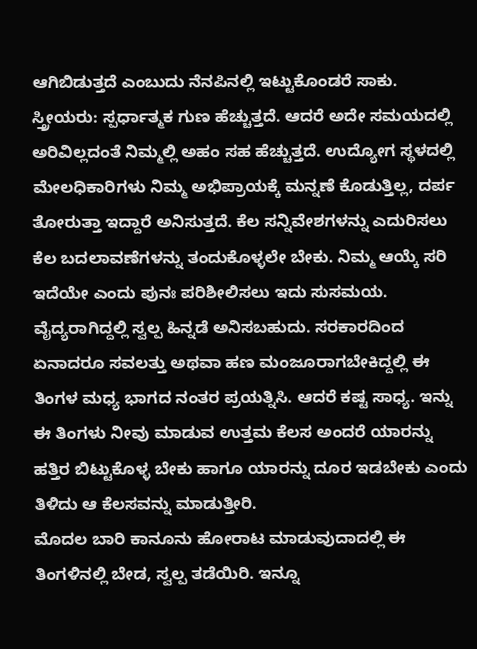ಆಗಿಬಿಡುತ್ತದೆ ಎಂಬುದು ನೆನಪಿನಲ್ಲಿ ಇಟ್ಟುಕೊಂಡರೆ ಸಾಕು.
ಸ್ತ್ರೀಯರು: ಸ್ಪರ್ಧಾತ್ಮಕ ಗುಣ ಹೆಚ್ಚುತ್ತದೆ. ಆದರೆ ಅದೇ ಸಮಯದಲ್ಲಿ ಅರಿವಿಲ್ಲದಂತೆ ನಿಮ್ಮಲ್ಲಿ ಅಹಂ ಸಹ ಹೆಚ್ಚುತ್ತದೆ. ಉದ್ಯೋಗ ಸ್ಥಳದಲ್ಲಿ ಮೇಲಧಿಕಾರಿಗಳು ನಿಮ್ಮ ಅಭಿಪ್ರಾಯಕ್ಕೆ ಮನ್ನಣೆ ಕೊಡುತ್ತಿಲ್ಲ, ದರ್ಪ ತೋರುತ್ತಾ ಇದ್ದಾರೆ ಅನಿಸುತ್ತದೆ. ಕೆಲ ಸನ್ನಿವೇಶಗಳನ್ನು ಎದುರಿಸಲು ಕೆಲ ಬದಲಾವಣೆಗಳನ್ನು ತಂದುಕೊಳ್ಳಲೇ ಬೇಕು. ನಿಮ್ಮ ಆಯ್ಕೆ ಸರಿ ಇದೆಯೇ ಎಂದು ಪುನಃ ಪರಿಶೀಲಿಸಲು ಇದು ಸುಸಮಯ.
ವೈದ್ಯರಾಗಿದ್ದಲ್ಲಿ ಸ್ವಲ್ಪ ಹಿನ್ನಡೆ ಅನಿಸಬಹುದು. ಸರಕಾರದಿಂದ ಏನಾದರೂ ಸವಲತ್ತು ಅಥವಾ ಹಣ ಮಂಜೂರಾಗಬೇಕಿದ್ದಲ್ಲಿ ಈ ತಿಂಗಳ ಮಧ್ಯ ಭಾಗದ ನಂತರ ಪ್ರಯತ್ನಿಸಿ. ಆದರೆ ಕಷ್ಟ ಸಾಧ್ಯ. ಇನ್ನು ಈ ತಿಂಗಳು ನೀವು ಮಾಡುವ ಉತ್ತಮ ಕೆಲಸ ಅಂದರೆ ಯಾರನ್ನು ಹತ್ತಿರ ಬಿಟ್ಟುಕೊಳ್ಳ ಬೇಕು ಹಾಗೂ ಯಾರನ್ನು ದೂರ ಇಡಬೇಕು ಎಂದು ತಿಳಿದು ಆ ಕೆಲಸವನ್ನು ಮಾಡುತ್ತೀರಿ.
ಮೊದಲ ಬಾರಿ ಕಾನೂನು ಹೋರಾಟ ಮಾಡುವುದಾದಲ್ಲಿ ಈ ತಿಂಗಳಿನಲ್ಲಿ ಬೇಡ, ಸ್ವಲ್ಪ ತಡೆಯಿರಿ. ಇನ್ನೂ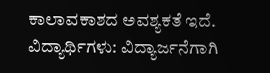ಕಾಲಾವಕಾಶದ ಅವಶ್ಯಕತೆ ಇದೆ.
ವಿದ್ಯಾರ್ಥಿಗಳು: ವಿದ್ಯಾರ್ಜನೆಗಾಗಿ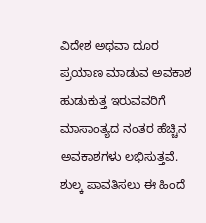ವಿದೇಶ ಅಥವಾ ದೂರ ಪ್ರಯಾಣ ಮಾಡುವ ಅವಕಾಶ ಹುಡುಕುತ್ತ ಇರುವವರಿಗೆ ಮಾಸಾಂತ್ಯದ ನಂತರ ಹೆಚ್ಚಿನ ಅವಕಾಶಗಳು ಲಭಿಸುತ್ತವೆ. ಶುಲ್ಕ ಪಾವತಿಸಲು ಈ ಹಿಂದೆ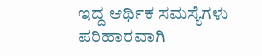ಇದ್ದ ಆರ್ಥಿಕ ಸಮಸ್ಯೆಗಳು ಪರಿಹಾರವಾಗಿ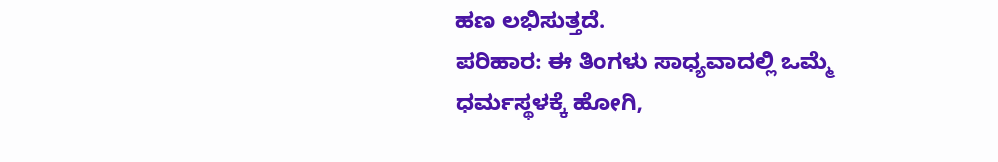ಹಣ ಲಭಿಸುತ್ತದೆ.
ಪರಿಹಾರ: ಈ ತಿಂಗಳು ಸಾಧ್ಯವಾದಲ್ಲಿ ಒಮ್ಮೆ ಧರ್ಮಸ್ಥಳಕ್ಕೆ ಹೋಗಿ,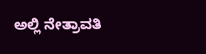ಅಲ್ಲಿ ನೇತ್ರಾವತಿ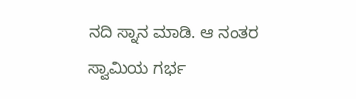ನದಿ ಸ್ನಾನ ಮಾಡಿ. ಆ ನಂತರ ಸ್ವಾಮಿಯ ಗರ್ಭ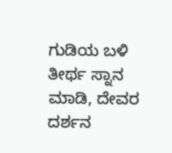ಗುಡಿಯ ಬಳಿ ತೀರ್ಥ ಸ್ನಾನ ಮಾಡಿ, ದೇವರ ದರ್ಶನ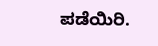ಪಡೆಯಿರಿ.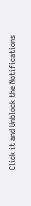Click it and Unblock the Notifications